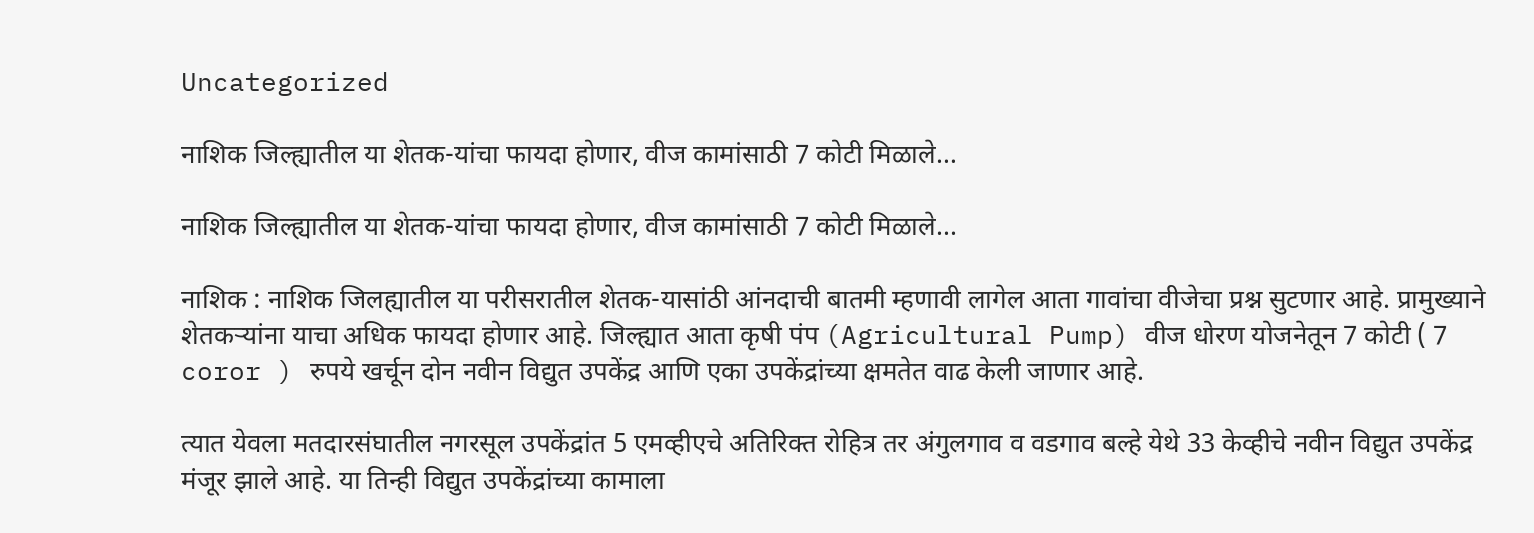Uncategorized

नाशिक जिल्ह्यातील या शेतक-यांचा फायदा होणार, वीज कामांसाठी 7 कोटी मिळाले…

नाशिक जिल्ह्यातील या शेतक-यांचा फायदा होणार, वीज कामांसाठी 7 कोटी मिळाले...

नाशिक : नाशिक जिलह्यातील या परीसरातील शेतक-यासांठी आंनदाची बातमी म्हणावी लागेल आता गावांचा वीजेचा प्रश्न सुटणार आहे. प्रामुख्याने शेतकऱ्यांना याचा अधिक फायदा होणार आहे. जिल्ह्यात आता कृषी पंप (Agricultural Pump) वीज धोरण योजनेतून 7 कोटी ( 7 coror ) रुपये खर्चून दोन नवीन विद्युत उपकेंद्र आणि एका उपकेंद्रांच्या क्षमतेत वाढ केली जाणार आहे.

त्यात येवला मतदारसंघातील नगरसूल उपकेंद्रांत 5 एमव्हीएचे अतिरिक्त रोहित्र तर अंगुलगाव व वडगाव बल्हे येथे 33 केव्हीचे नवीन विद्युत उपकेंद्र मंजूर झाले आहे. या तिन्ही विद्युत उपकेंद्रांच्या कामाला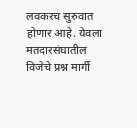लवकरच सुरुवात होणार आहे. येवला मतदारसंघातील विजेचे प्रश्न मार्गी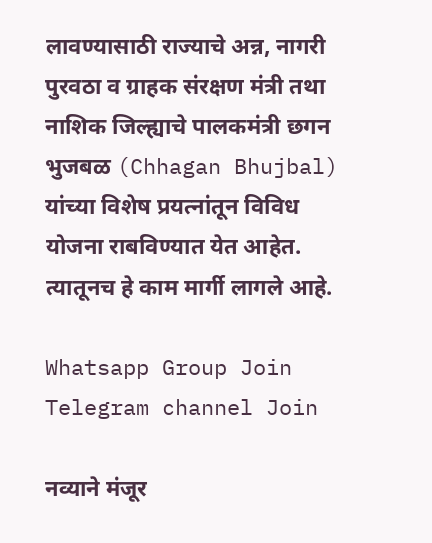लावण्यासाठी राज्याचे अन्न, नागरी पुरवठा व ग्राहक संरक्षण मंत्री तथा नाशिक जिल्ह्याचे पालकमंत्री छगन भुजबळ (Chhagan Bhujbal) यांच्या विशेष प्रयत्नांतून विविध योजना राबविण्यात येत आहेत. त्यातूनच हे काम मार्गी लागले आहे.

Whatsapp Group Join
Telegram channel Join

नव्याने मंजूर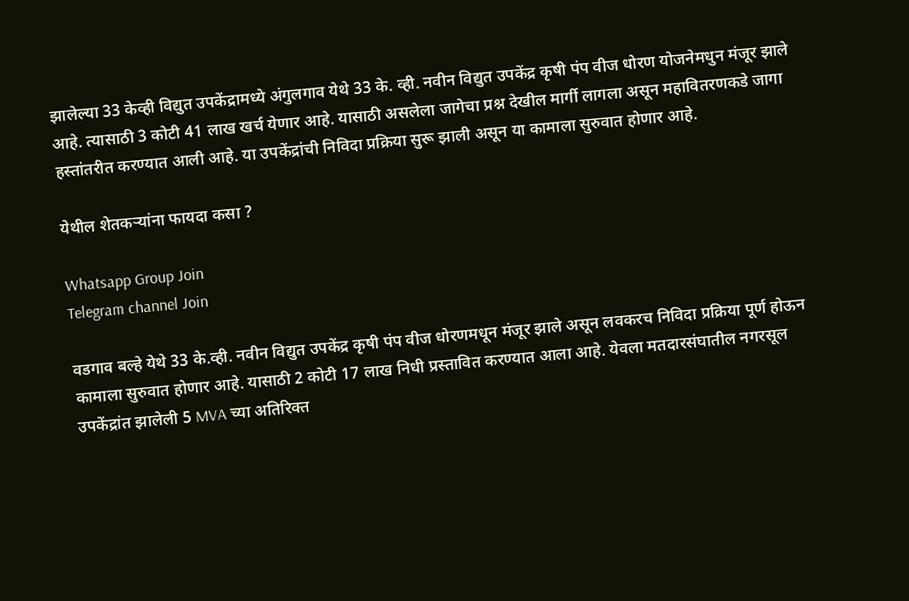झालेल्या 33 केव्ही विद्युत उपकेंद्रामध्ये अंगुलगाव येथे 33 के. व्ही. नवीन विद्युत उपकेंद्र कृषी पंप वीज धोरण योजनेमधुन मंजूर झाले आहे. त्यासाठी 3 कोटी 41 लाख खर्च येणार आहे. यासाठी असलेला जागेचा प्रश्न देखील मार्गी लागला असून महावितरणकडे जागा हस्तांतरीत करण्यात आली आहे. या उपकेंद्रांची निविदा प्रक्रिया सुरू झाली असून या कामाला सुरुवात होणार आहे.

येथील शेतकऱ्यांना फायदा कसा ?

Whatsapp Group Join
Telegram channel Join

वडगाव बल्हे येथे 33 के.व्ही. नवीन विद्युत उपकेंद्र कृषी पंप वीज धोरणमधून मंजूर झाले असून लवकरच निविदा प्रक्रिया पूर्ण होऊन कामाला सुरुवात होणार आहे. यासाठी 2 कोटी 17 लाख निधी प्रस्तावित करण्यात आला आहे. येवला मतदारसंघातील नगरसूल उपकेंद्रांत झालेली 5 MVA च्या अतिरिक्त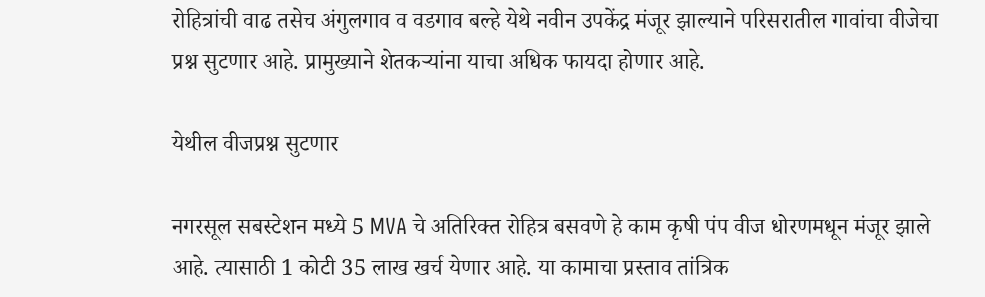रोहित्रांची वाढ तसेच अंगुलगाव व वडगाव बल्हे येथे नवीन उपकेंद्र मंजूर झाल्याने परिसरातील गावांचा वीजेचा प्रश्न सुटणार आहे. प्रामुख्याने शेतकऱ्यांना याचा अधिक फायदा होणार आहे.

येथील वीजप्रश्न सुटणार

नगरसूल सबस्टेशन मध्ये 5 MVA चे अतिरिक्त रोहित्र बसवणे हे काम कृषी पंप वीज धोरणमधून मंजूर झाले आहे. त्यासाठी 1 कोटी 35 लाख खर्च येणार आहे. या कामाचा प्रस्ताव तांत्रिक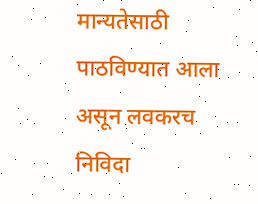मान्यतेसाठी पाठविण्यात आला असून लवकरच निविदा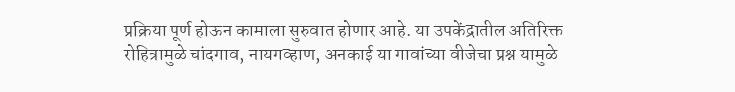प्रक्रिया पूर्ण होऊन कामाला सुरुवात होणार आहे. या उपकेंद्रातील अतिरिक्त रोहित्रामुळे चांदगाव, नायगव्हाण, अनकाई या गावांच्या वीजेचा प्रश्न यामुळे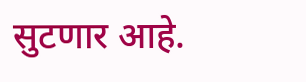सुटणार आहे.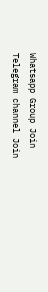Whatsapp Group Join
Telegram channel Join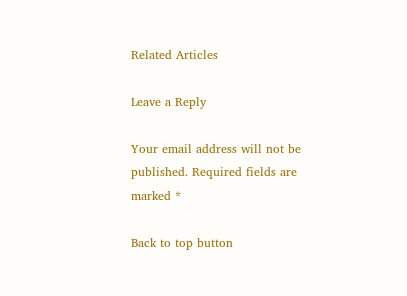Related Articles

Leave a Reply

Your email address will not be published. Required fields are marked *

Back to top button